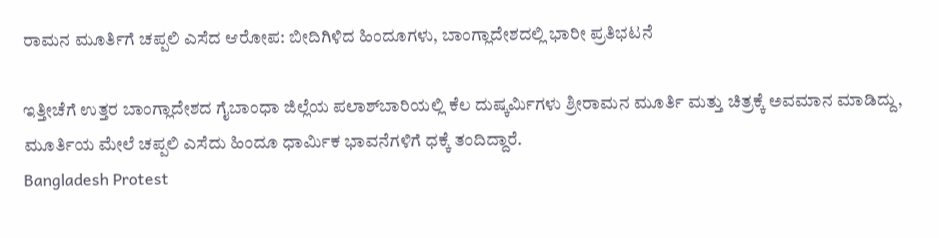ರಾಮನ ಮೂರ್ತಿಗೆ ಚಪ್ಪಲಿ ಎಸೆದ ಆರೋಪ: ಬೀದಿಗಿಳಿದ ಹಿಂದೂಗಳು, ಬಾಂಗ್ಲಾದೇಶದಲ್ಲಿ ಭಾರೀ ಪ್ರತಿಭಟನೆ

ಇತ್ತೀಚೆಗೆ ಉತ್ತರ ಬಾಂಗ್ಲಾದೇಶದ ಗೈಬಾಂಧಾ ಜಿಲ್ಲೆಯ ಪಲಾಶ್‌ಬಾರಿಯಲ್ಲಿ ಕೆಲ ದುಷ್ಕರ್ಮಿಗಳು ಶ್ರೀರಾಮನ ಮೂರ್ತಿ ಮತ್ತು ಚಿತ್ರಕ್ಕೆ ಅವಮಾನ ಮಾಡಿದ್ದು, ಮೂರ್ತಿಯ ಮೇಲೆ ಚಪ್ಪಲಿ ಎಸೆದು ಹಿಂದೂ ಧಾರ್ಮಿಕ ಭಾವನೆಗಳಿಗೆ ಧಕ್ಕೆ ತಂದಿದ್ದಾರೆ.
Bangladesh Protest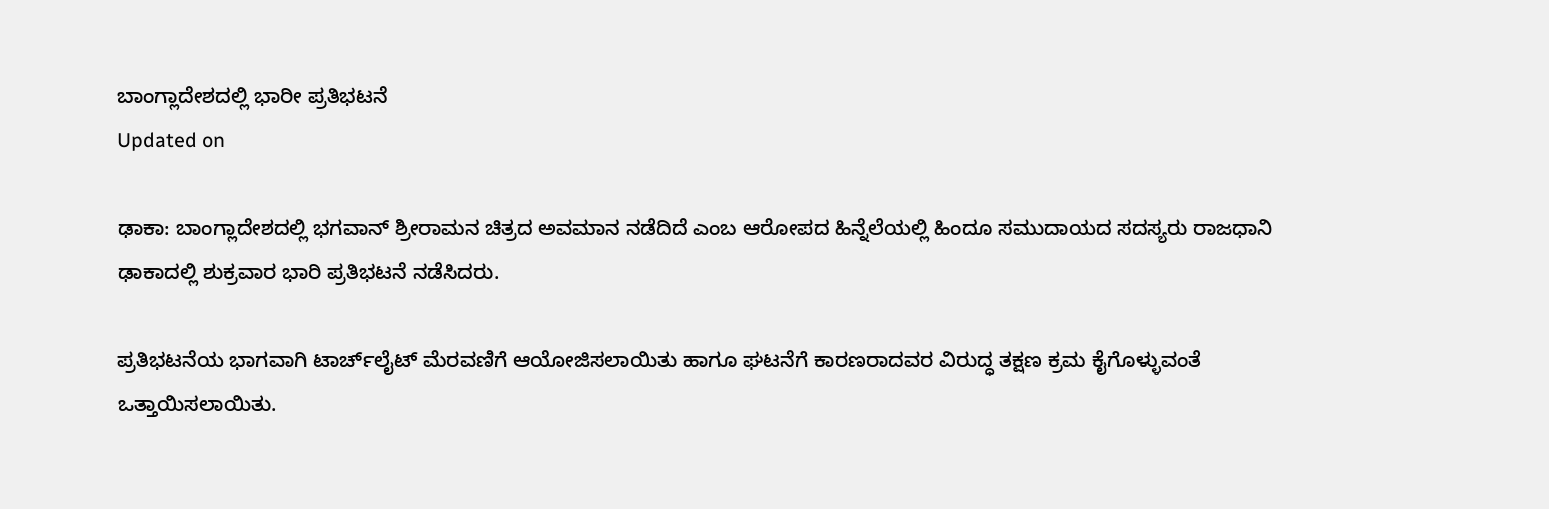ಬಾಂಗ್ಲಾದೇಶದಲ್ಲಿ ಭಾರೀ ಪ್ರತಿಭಟನೆ
Updated on

ಢಾಕಾ: ಬಾಂಗ್ಲಾದೇಶದಲ್ಲಿ ಭಗವಾನ್ ಶ್ರೀರಾಮನ ಚಿತ್ರದ ಅವಮಾನ ನಡೆದಿದೆ ಎಂಬ ಆರೋಪದ ಹಿನ್ನೆಲೆಯಲ್ಲಿ ಹಿಂದೂ ಸಮುದಾಯದ ಸದಸ್ಯರು ರಾಜಧಾನಿ ಢಾಕಾದಲ್ಲಿ ಶುಕ್ರವಾರ ಭಾರಿ ಪ್ರತಿಭಟನೆ ನಡೆಸಿದರು.

ಪ್ರತಿಭಟನೆಯ ಭಾಗವಾಗಿ ಟಾರ್ಚ್‌ಲೈಟ್ ಮೆರವಣಿಗೆ ಆಯೋಜಿಸಲಾಯಿತು ಹಾಗೂ ಘಟನೆಗೆ ಕಾರಣರಾದವರ ವಿರುದ್ಧ ತಕ್ಷಣ ಕ್ರಮ ಕೈಗೊಳ್ಳುವಂತೆ ಒತ್ತಾಯಿಸಲಾಯಿತು.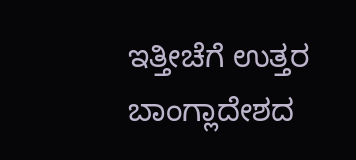ಇತ್ತೀಚೆಗೆ ಉತ್ತರ ಬಾಂಗ್ಲಾದೇಶದ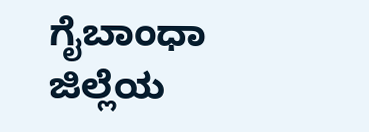ಗೈಬಾಂಧಾ ಜಿಲ್ಲೆಯ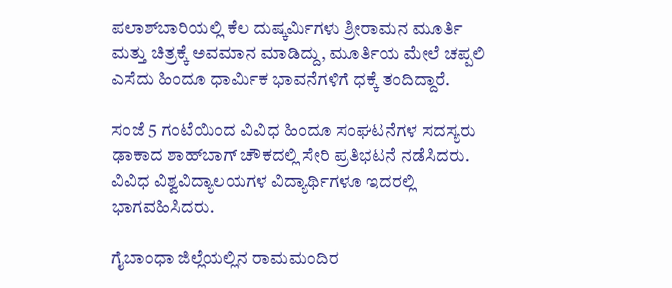ಪಲಾಶ್‌ಬಾರಿಯಲ್ಲಿ ಕೆಲ ದುಷ್ಕರ್ಮಿಗಳು ಶ್ರೀರಾಮನ ಮೂರ್ತಿ ಮತ್ತು ಚಿತ್ರಕ್ಕೆ ಅವಮಾನ ಮಾಡಿದ್ದು, ಮೂರ್ತಿಯ ಮೇಲೆ ಚಪ್ಪಲಿ ಎಸೆದು ಹಿಂದೂ ಧಾರ್ಮಿಕ ಭಾವನೆಗಳಿಗೆ ಧಕ್ಕೆ ತಂದಿದ್ದಾರೆ.

ಸಂಜೆ 5 ಗಂಟೆಯಿಂದ ವಿವಿಧ ಹಿಂದೂ ಸಂಘಟನೆಗಳ ಸದಸ್ಯರು ಢಾಕಾದ ಶಾಹ್‌ಬಾಗ್ ಚೌಕದಲ್ಲಿ ಸೇರಿ ಪ್ರತಿಭಟನೆ ನಡೆಸಿದರು. ವಿವಿಧ ವಿಶ್ವವಿದ್ಯಾಲಯಗಳ ವಿದ್ಯಾರ್ಥಿಗಳೂ ಇದರಲ್ಲಿ ಭಾಗವಹಿಸಿದರು.

ಗೈಬಾಂಧಾ ಜಿಲ್ಲೆಯಲ್ಲಿನ ರಾಮಮಂದಿರ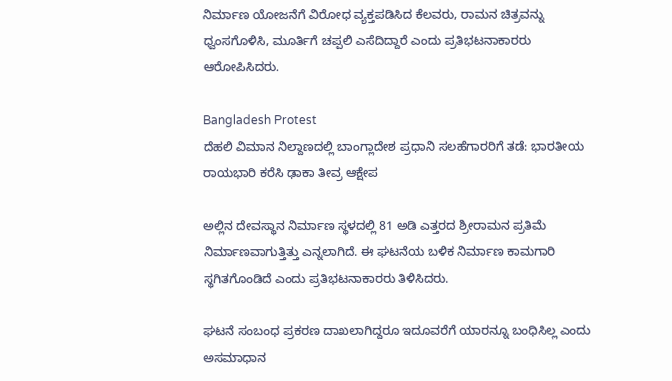ನಿರ್ಮಾಣ ಯೋಜನೆಗೆ ವಿರೋಧ ವ್ಯಕ್ತಪಡಿಸಿದ ಕೆಲವರು, ರಾಮನ ಚಿತ್ರವನ್ನು ಧ್ವಂಸಗೊಳಿಸಿ, ಮೂರ್ತಿಗೆ ಚಪ್ಪಲಿ ಎಸೆದಿದ್ದಾರೆ ಎಂದು ಪ್ರತಿಭಟನಾಕಾರರು ಆರೋಪಿಸಿದರು.

Bangladesh Protest
ದೆಹಲಿ ವಿಮಾನ ನಿಲ್ದಾಣದಲ್ಲಿ ಬಾಂಗ್ಲಾದೇಶ ಪ್ರಧಾನಿ ಸಲಹೆಗಾರರಿಗೆ ತಡೆ: ಭಾರತೀಯ ರಾಯಭಾರಿ ಕರೆಸಿ ಢಾಕಾ ತೀವ್ರ ಆಕ್ಷೇಪ

ಅಲ್ಲಿನ ದೇವಸ್ಥಾನ ನಿರ್ಮಾಣ ಸ್ಥಳದಲ್ಲಿ 81 ಅಡಿ ಎತ್ತರದ ಶ್ರೀರಾಮನ ಪ್ರತಿಮೆ ನಿರ್ಮಾಣವಾಗುತ್ತಿತ್ತು ಎನ್ನಲಾಗಿದೆ. ಈ ಘಟನೆಯ ಬಳಿಕ ನಿರ್ಮಾಣ ಕಾಮಗಾರಿ ಸ್ಥಗಿತಗೊಂಡಿದೆ ಎಂದು ಪ್ರತಿಭಟನಾಕಾರರು ತಿಳಿಸಿದರು.

ಘಟನೆ ಸಂಬಂಧ ಪ್ರಕರಣ ದಾಖಲಾಗಿದ್ದರೂ ಇದೂವರೆಗೆ ಯಾರನ್ನೂ ಬಂಧಿಸಿಲ್ಲ ಎಂದು ಅಸಮಾಧಾನ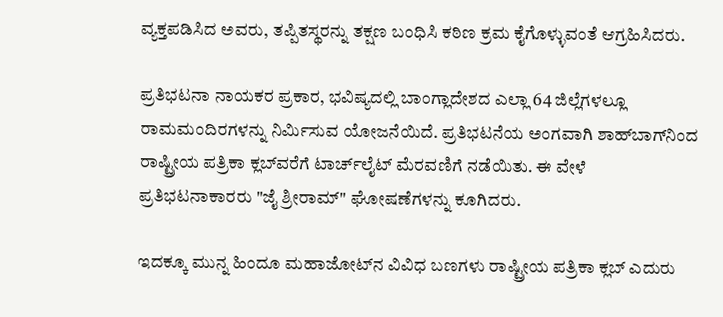ವ್ಯಕ್ತಪಡಿಸಿದ ಅವರು, ತಪ್ಪಿತಸ್ಥರನ್ನು ತಕ್ಷಣ ಬಂಧಿಸಿ ಕಠಿಣ ಕ್ರಮ ಕೈಗೊಳ್ಳುವಂತೆ ಆಗ್ರಹಿಸಿದರು.

ಪ್ರತಿಭಟನಾ ನಾಯಕರ ಪ್ರಕಾರ, ಭವಿಷ್ಯದಲ್ಲಿ ಬಾಂಗ್ಲಾದೇಶದ ಎಲ್ಲಾ 64 ಜಿಲ್ಲೆಗಳಲ್ಲೂ ರಾಮಮಂದಿರಗಳನ್ನು ನಿರ್ಮಿಸುವ ಯೋಜನೆಯಿದೆ. ಪ್ರತಿಭಟನೆಯ ಅಂಗವಾಗಿ ಶಾಹ್‌ಬಾಗ್‌ನಿಂದ ರಾಷ್ಟ್ರೀಯ ಪತ್ರಿಕಾ ಕ್ಲಬ್‌ವರೆಗೆ ಟಾರ್ಚ್‌ಲೈಟ್ ಮೆರವಣಿಗೆ ನಡೆಯಿತು. ಈ ವೇಳೆ ಪ್ರತಿಭಟನಾಕಾರರು "ಜೈ ಶ್ರೀರಾಮ್" ಘೋಷಣೆಗಳನ್ನು ಕೂಗಿದರು.

ಇದಕ್ಕೂ ಮುನ್ನ ಹಿಂದೂ ಮಹಾಜೋಟ್‌ನ ವಿವಿಧ ಬಣಗಳು ರಾಷ್ಟ್ರೀಯ ಪತ್ರಿಕಾ ಕ್ಲಬ್ ಎದುರು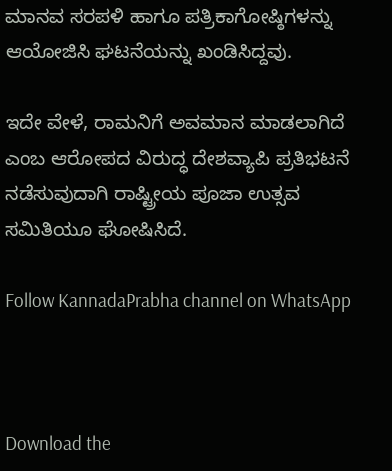ಮಾನವ ಸರಪಳಿ ಹಾಗೂ ಪತ್ರಿಕಾಗೋಷ್ಠಿಗಳನ್ನು ಆಯೋಜಿಸಿ ಘಟನೆಯನ್ನು ಖಂಡಿಸಿದ್ದವು.

ಇದೇ ವೇಳೆ, ರಾಮನಿಗೆ ಅವಮಾನ ಮಾಡಲಾಗಿದೆ ಎಂಬ ಆರೋಪದ ವಿರುದ್ಧ ದೇಶವ್ಯಾಪಿ ಪ್ರತಿಭಟನೆ ನಡೆಸುವುದಾಗಿ ರಾಷ್ಟ್ರೀಯ ಪೂಜಾ ಉತ್ಸವ ಸಮಿತಿಯೂ ಘೋಷಿಸಿದೆ.

Follow KannadaPrabha channel on WhatsApp



Download the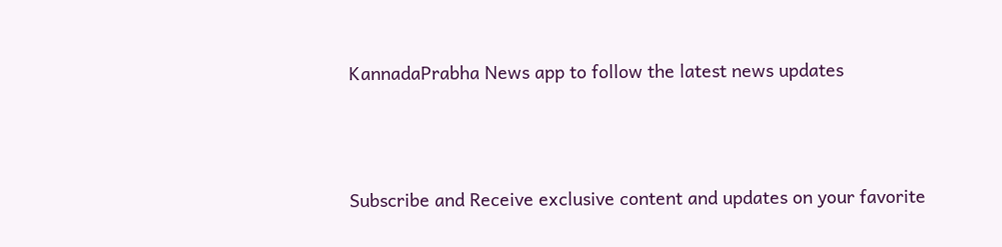KannadaPrabha News app to follow the latest news updates



Subscribe and Receive exclusive content and updates on your favorite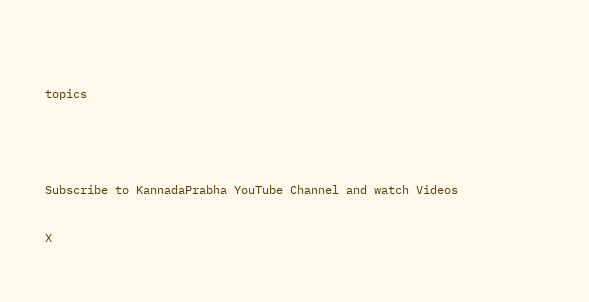topics



Subscribe to KannadaPrabha YouTube Channel and watch Videos

X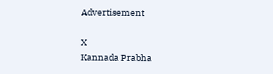Advertisement

X
Kannada Prabha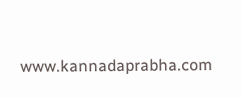www.kannadaprabha.com